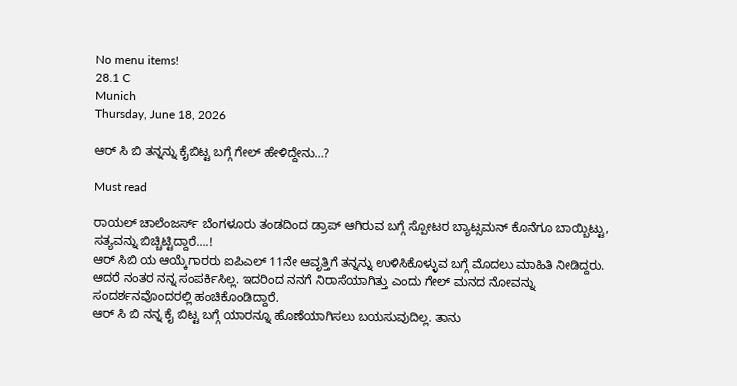No menu items!
28.1 C
Munich
Thursday, June 18, 2026

ಆರ್ ಸಿ ಬಿ ತನ್ನನ್ನು ಕೈಬಿಟ್ಟ ಬಗ್ಗೆ ಗೇಲ್ ಹೇಳಿದ್ದೇನು…?

Must read

ರಾಯಲ್ ಚಾಲೆಂಜರ್ಸ್ ಬೆಂಗಳೂರು ತಂಡದಿಂದ ಡ್ರಾಪ್ ಆಗಿರುವ ಬಗ್ಗೆ ಸ್ಪೋಟರ ಬ್ಯಾಟ್ಸಮನ್ ಕೊನೆಗೂ ಬಾಯ್ಬಿಟ್ಟು, ಸತ್ಯವನ್ನು ಬಿಚ್ಚಿಟ್ಟಿದ್ದಾರೆ….!
ಆರ್ ಸಿಬಿ ಯ ಆಯ್ಕೆಗಾರರು ಐಪಿಎಲ್ 11ನೇ ಆವೃತ್ತಿಗೆ ತನ್ನನ್ನು ಉಳಿಸಿಕೊಳ್ಳುವ ಬಗ್ಗೆ ಮೊದಲು ಮಾಹಿತಿ ನೀಡಿದ್ದರು. ಆದರೆ ನಂತರ ನನ್ನ ಸಂಪರ್ಕಿಸಿಲ್ಲ‌. ಇದರಿಂದ ನನಗೆ‌ ನಿರಾಸೆಯಾಗಿತ್ತು ಎಂದು ಗೇಲ್ ಮನದ ನೋವನ್ನು ಸಂದರ್ಶನವೊಂದರಲ್ಲಿ ಹಂಚಿಕೊಂಡಿದ್ದಾರೆ.
ಆರ್ ಸಿ ಬಿ ನನ್ನ ಕೈ ಬಿಟ್ಟ ಬಗ್ಗೆ ಯಾರನ್ನೂ ಹೊಣೆಯಾಗಿಸಲು ಬಯಸುವುದಿಲ್ಲ. ತಾನು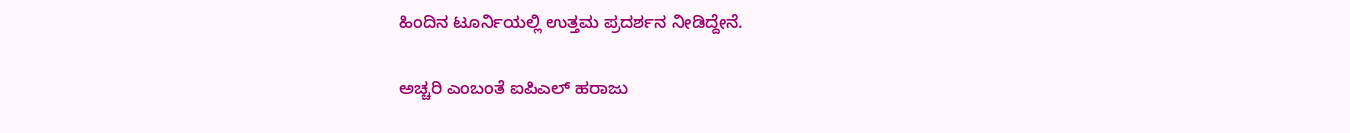ಹಿಂದಿನ ಟೂರ್ನಿಯಲ್ಲಿ ಉತ್ತಮ ಪ್ರದರ್ಶನ ನೀಡಿದ್ದೇನೆ.


ಅಚ್ಚರಿ ಎಂಬಂತೆ ಐಪಿಎಲ್ ಹರಾಜು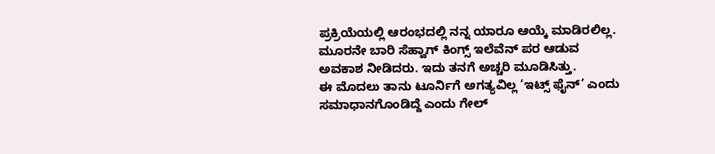ಪ್ರಕ್ರಿಯೆಯಲ್ಲಿ ಆರಂಭದಲ್ಲಿ ನನ್ನ ಯಾರೂ ಆಯ್ಕೆ ಮಾಡಿರಲಿಲ್ಲ. ಮೂರನೇ ಬಾರಿ ಸೆಹ್ವಾಗ್ ಕಿಂಗ್ಸ್ ಇಲೆವೆನ್ ಪರ ಆಡುವ ಅವಕಾಶ ನೀಡಿದರು‌. ಇದು ತನಗೆ ಅಚ್ಚರಿ ಮೂಡಿಸಿತ್ತು.
ಈ ಮೊದಲು ತಾನು ಟೂರ್ನಿಗೆ ಅಗತ್ಯವಿಲ್ಲ ‘ಇಟ್ಸ್ ಫೈನ್’ ಎಂದು ಸಮಾಧಾನಗೊಂಡಿದ್ದೆ ಎಂದು ಗೇಲ್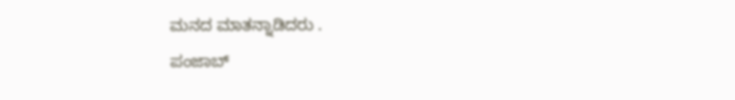ಮನದ ಮಾತನ್ನಾಡಿದರು‌ .
ಪಂಜಾಬ್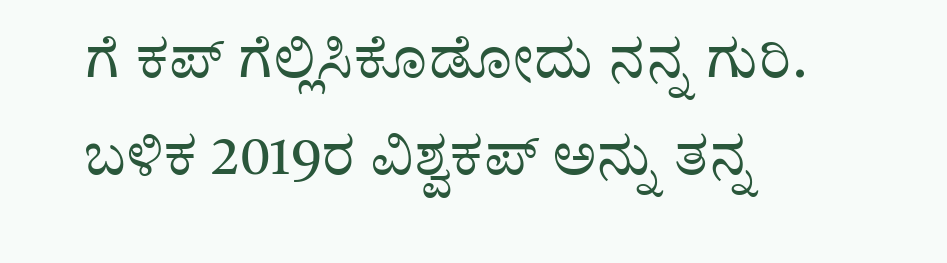ಗೆ ಕಪ್ ಗೆಲ್ಲಿಸಿಕೊಡೋದು ನನ್ನ ಗುರಿ‌. ಬಳಿಕ 2019ರ ವಿಶ್ವಕಪ್ ಅನ್ನು ತನ್ನ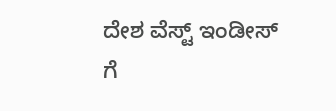ದೇಶ ವೆಸ್ಟ್ ಇಂಡೀಸ್ ಗೆ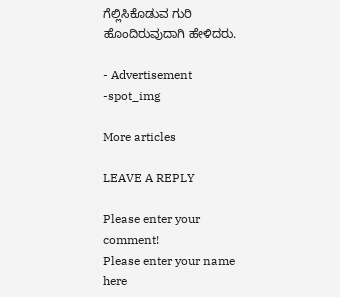ಗೆಲ್ಲಿಸಿ‌ಕೊಡುವ ಗುರಿ ಹೊಂದಿರುವುದಾಗಿ ಹೇಳಿದರು.

- Advertisement -spot_img

More articles

LEAVE A REPLY

Please enter your comment!
Please enter your name here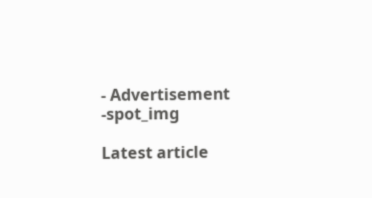- Advertisement -spot_img

Latest article